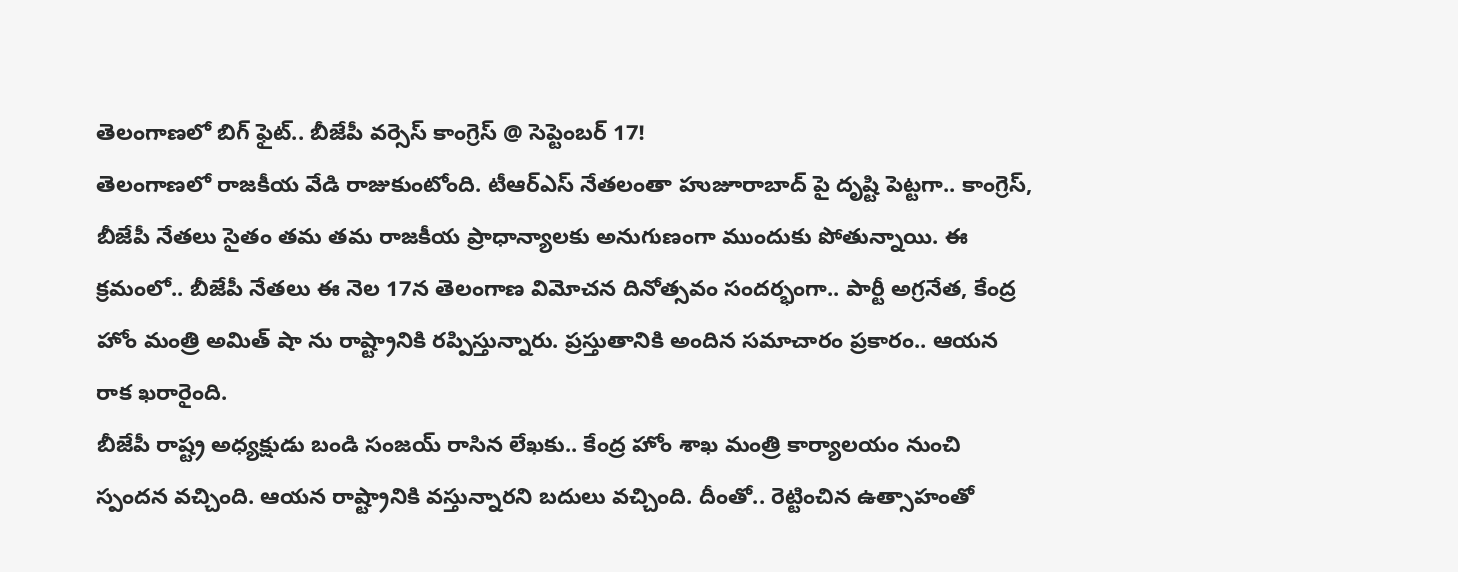తెలంగాణలో బిగ్ ఫైట్.. బీజేపీ వర్సెస్ కాంగ్రెస్ @ సెప్టెంబర్ 17!
తెలంగాణలో రాజకీయ వేడి రాజుకుంటోంది. టీఆర్ఎస్ నేతలంతా హుజూరాబాద్ పై దృష్టి పెట్టగా.. కాంగ్రెస్, బీజేపీ నేతలు సైతం తమ తమ రాజకీయ ప్రాధాన్యాలకు అనుగుణంగా ముందుకు పోతున్నాయి. ఈ క్రమంలో.. బీజేపీ నేతలు ఈ నెల 17న తెలంగాణ విమోచన దినోత్సవం సందర్భంగా.. పార్టీ అగ్రనేత, కేంద్ర హోం మంత్రి అమిత్ షా ను రాష్ట్రానికి రప్పిస్తున్నారు. ప్రస్తుతానికి అందిన సమాచారం ప్రకారం.. ఆయన రాక ఖరారైంది.
బీజేపీ రాష్ట్ర అధ్యక్షుడు బండి సంజయ్ రాసిన లేఖకు.. కేంద్ర హోం శాఖ మంత్రి కార్యాలయం నుంచి స్పందన వచ్చింది. ఆయన రాష్ట్రానికి వస్తున్నారని బదులు వచ్చింది. దీంతో.. రెట్టించిన ఉత్సాహంతో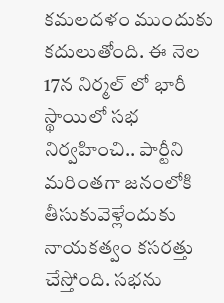కమలదళం ముందుకు కదులుతోంది. ఈ నెల 17న నిర్మల్ లో భారీ స్థాయిలో సభ నిర్వహించి.. పార్టీని మరింతగా జనంలోకి తీసుకువెళ్లేందుకు నాయకత్వం కసరత్తు చేస్తోంది. సభను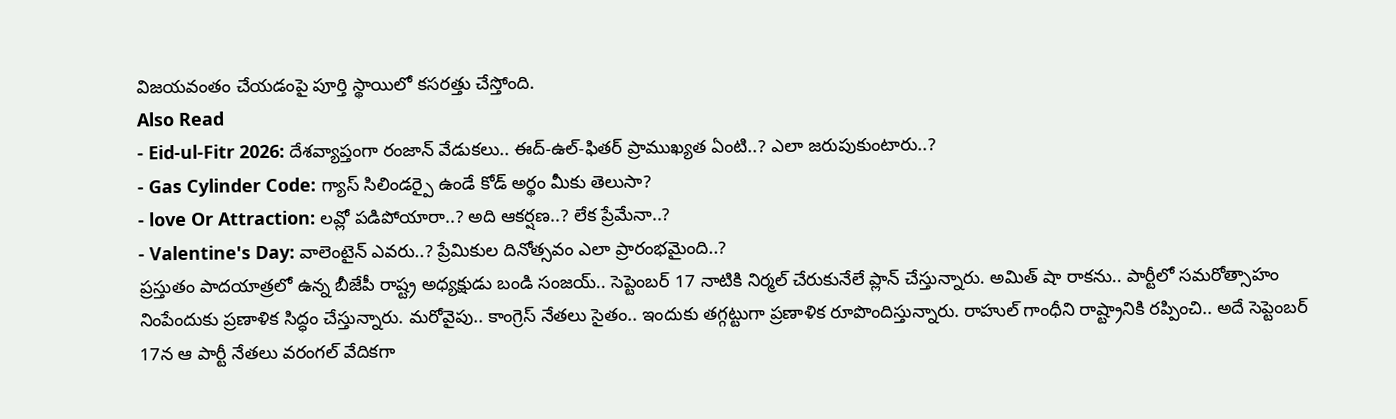విజయవంతం చేయడంపై పూర్తి స్థాయిలో కసరత్తు చేస్తోంది.
Also Read
- Eid-ul-Fitr 2026: దేశవ్యాప్తంగా రంజాన్ వేడుకలు.. ఈద్-ఉల్-ఫితర్ ప్రాముఖ్యత ఏంటి..? ఎలా జరుపుకుంటారు..?
- Gas Cylinder Code: గ్యాస్ సిలిండర్పై ఉండే కోడ్ అర్థం మీకు తెలుసా?
- love Or Attraction: లవ్లో పడిపోయారా..? అది ఆకర్షణ..? లేక ప్రేమేనా..?
- Valentine's Day: వాలెంటైన్ ఎవరు..? ప్రేమికుల దినోత్సవం ఎలా ప్రారంభమైంది..?
ప్రస్తుతం పాదయాత్రలో ఉన్న బీజేపీ రాష్ట్ర అధ్యక్షుడు బండి సంజయ్.. సెప్టెంబర్ 17 నాటికి నిర్మల్ చేరుకునేలే ప్లాన్ చేస్తున్నారు. అమిత్ షా రాకను.. పార్టీలో సమరోత్సాహం నింపేందుకు ప్రణాళిక సిద్ధం చేస్తున్నారు. మరోవైపు.. కాంగ్రెస్ నేతలు సైతం.. ఇందుకు తగ్గట్టుగా ప్రణాళిక రూపొందిస్తున్నారు. రాహుల్ గాంధీని రాష్ట్రానికి రప్పించి.. అదే సెప్టెంబర్ 17న ఆ పార్టీ నేతలు వరంగల్ వేదికగా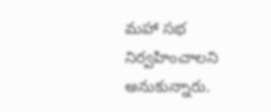మహా సభ నిర్వహించాలని అనుకున్నారు.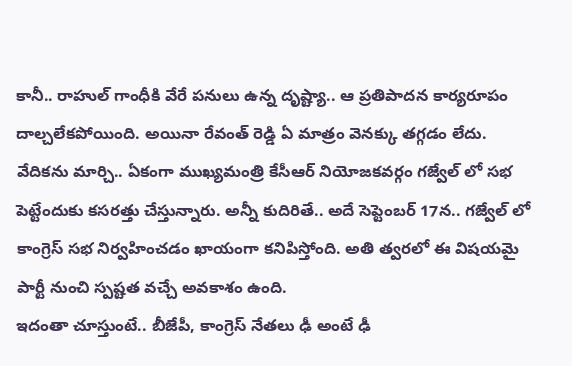కానీ.. రాహుల్ గాంధీకి వేరే పనులు ఉన్న దృష్ట్యా.. ఆ ప్రతిపాదన కార్యరూపం దాల్చలేకపోయింది. అయినా రేవంత్ రెడ్డి ఏ మాత్రం వెనక్కు తగ్గడం లేదు. వేదికను మార్చి.. ఏకంగా ముఖ్యమంత్రి కేసీఆర్ నియోజకవర్గం గజ్వేల్ లో సభ పెట్టేందుకు కసరత్తు చేస్తున్నారు. అన్నీ కుదిరితే.. అదే సెప్టెంబర్ 17న.. గజ్వేల్ లో కాంగ్రెస్ సభ నిర్వహించడం ఖాయంగా కనిపిస్తోంది. అతి త్వరలో ఈ విషయమై పార్టీ నుంచి స్పష్టత వచ్చే అవకాశం ఉంది.
ఇదంతా చూస్తుంటే.. బీజేపీ, కాంగ్రెస్ నేతలు ఢీ అంటే ఢీ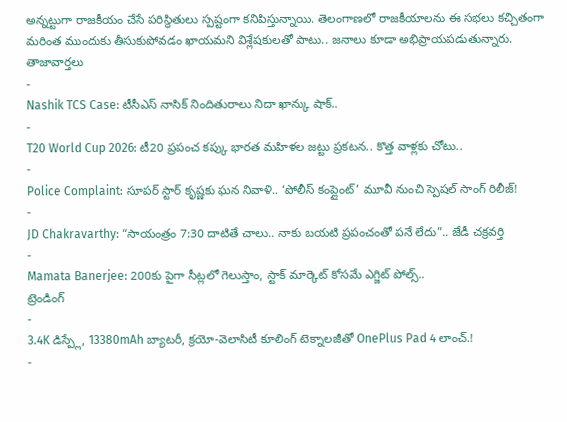అన్నట్టుగా రాజకీయం చేసే పరిస్థితులు స్పష్టంగా కనిపిస్తున్నాయి. తెలంగాణలో రాజకీయాలను ఈ సభలు కచ్చితంగా మరింత ముందుకు తీసుకుపోవడం ఖాయమని విశ్లేషకులతో పాటు.. జనాలు కూడా అభిప్రాయపడుతున్నారు.
తాజావార్తలు
-
Nashik TCS Case: టీసీఎస్ నాసిక్ నిందితురాలు నిదా ఖాన్కు షాక్..
-
T20 World Cup 2026: టీ20 ప్రపంచ కప్కు భారత మహిళల జట్టు ప్రకటన.. కొత్త వాళ్లకు చోటు..
-
Police Complaint: సూపర్ స్టార్ కృష్ణకు ఘన నివాళి.. ‘పోలీస్ కంప్లైంట్’ మూవీ నుంచి స్పెషల్ సాంగ్ రిలీజ్!
-
JD Chakravarthy: “సాయంత్రం 7:30 దాటితే చాలు.. నాకు బయటి ప్రపంచంతో పనే లేదు”.. జేడీ చక్రవర్తి
-
Mamata Banerjee: 200కు పైగా సీట్లలో గెలుస్తాం, స్టాక్ మార్కెట్ కోసమే ఎగ్జిట్ పోల్స్..
ట్రెండింగ్
-
3.4K డిస్ప్లే, 13380mAh బ్యాటరీ, క్రయో-వెలాసిటీ కూలింగ్ టెక్నాలజీతో OnePlus Pad 4 లాంచ్.!
-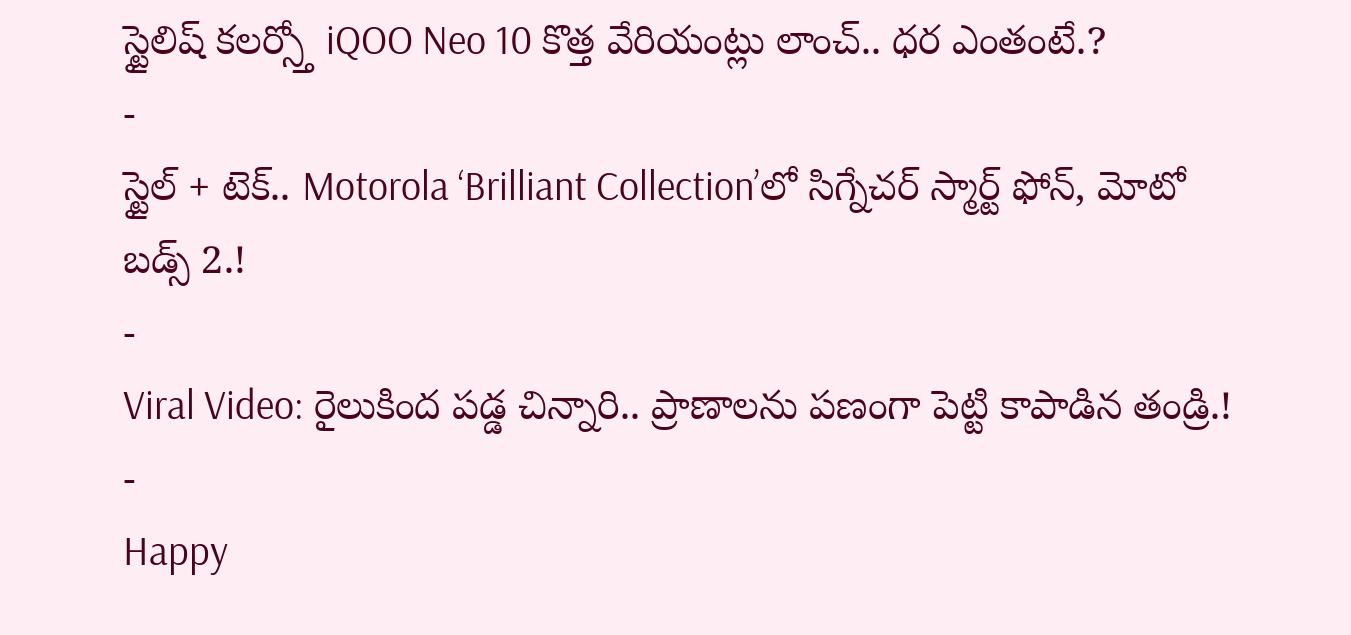స్టైలిష్ కలర్స్తో iQOO Neo 10 కొత్త వేరియంట్లు లాంచ్.. ధర ఎంతంటే.?
-
స్టైల్ + టెక్.. Motorola ‘Brilliant Collection’లో సిగ్నేచర్ స్మార్ట్ ఫోన్, మోటో బడ్స్ 2.!
-
Viral Video: రైలుకింద పడ్డ చిన్నారి.. ప్రాణాలను పణంగా పెట్టి కాపాడిన తండ్రి.!
-
Happy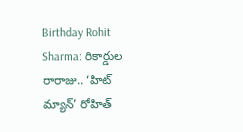Birthday Rohit Sharma: రికార్డుల రారాజు.. ‘హిట్ మ్యాన్’ రోహిత్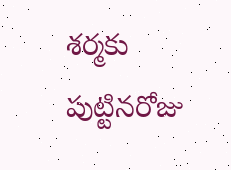శర్మకు పుట్టినరోజు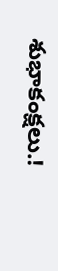శుభాకంక్షలు.!